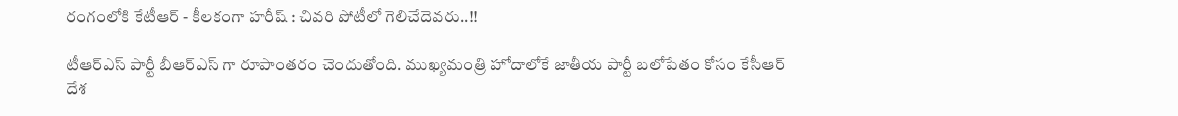రంగంలోకి కేటీఆర్ - కీలకంగా హరీష్ : చివరి పోటీలో గెలిచేదెవరు..!!

టీఆర్ఎస్ పార్టీ బీఆర్ఎస్ గా రూపాంతరం చెందుతోంది. ముఖ్యమంత్రి హోదాలోకే జాతీయ పార్టీ బలోపేతం కోసం కేసీఆర్ దేశ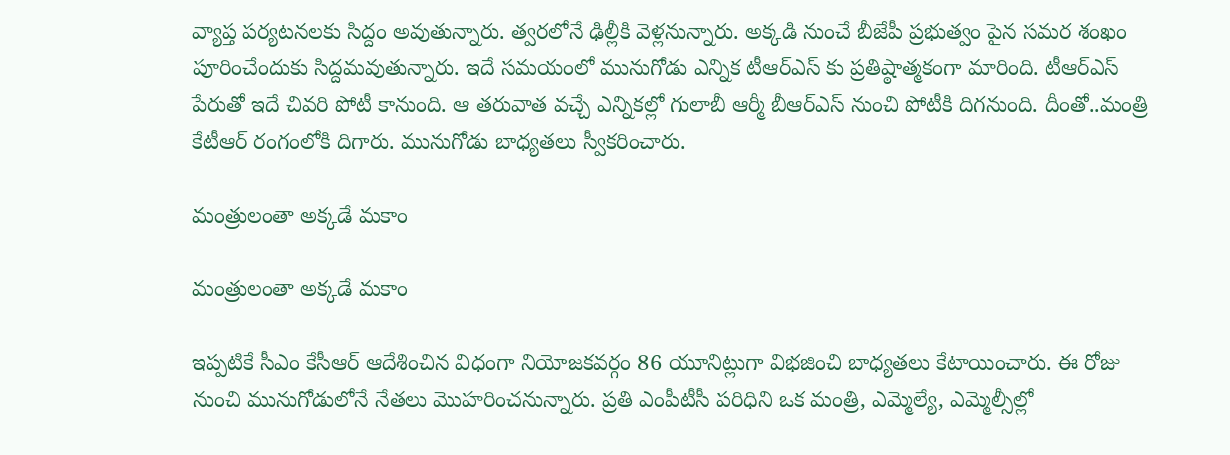వ్యాప్త పర్యటనలకు సిద్దం అవుతున్నారు. త్వరలోనే ఢిల్లీకి వెళ్లనున్నారు. అక్కడి నుంచే బీజేపీ ప్రభుత్వం పైన సమర శంఖం పూరించేందుకు సిద్దమవుతున్నారు. ఇదే సమయంలో మునుగోడు ఎన్నిక టీఆర్ఎస్ కు ప్రతిష్ఠాత్మకంగా మారింది. టీఆర్ఎస్ పేరుతో ఇదే చివరి పోటీ కానుంది. ఆ తరువాత వచ్చే ఎన్నికల్లో గులాబీ ఆర్మీ బీఆర్ఎస్ నుంచి పోటీకి దిగనుంది. దీంతో..మంత్రి కేటీఆర్ రంగంలోకి దిగారు. మునుగోడు బాధ్యతలు స్వీకరించారు.

మంత్రులంతా అక్కడే మకాం

మంత్రులంతా అక్కడే మకాం

ఇప్పటికే సీఎం కేసీఆర్ ఆదేశించిన విధంగా నియోజకవర్గం 86 యూనిట్లుగా విభజించి బాధ్యతలు కేటాయించారు. ఈ రోజు నుంచి మునుగోడులోనే నేతలు మొహరించనున్నారు. ప్రతి ఎంపీటీసీ పరిధిని ఒక మంత్రి, ఎమ్మెల్యే, ఎమ్మెల్సీల్లో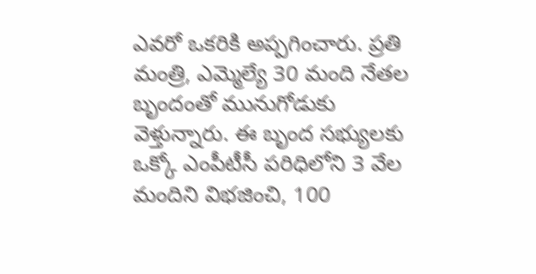ఎవరో ఒకరికి అప్పగించారు. ప్రతి మంత్రి, ఎమ్మెల్యే 30 మంది నేతల బృందంతో మునుగోడుకు వెళ్తున్నారు. ఈ బృంద సభ్యులకు ఒక్కో ఎంపీటీసీ పరిధిలోని 3 వేల మందిని విభజించి, 100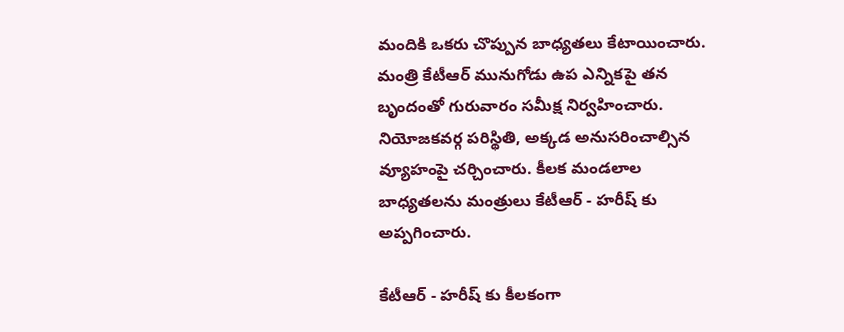మందికి ఒకరు చొప్పున బాధ్యతలు కేటాయించారు. మంత్రి కేటీఆర్‌ మునుగోడు ఉప ఎన్నికపై తన బృందంతో గురువారం సమీక్ష నిర్వహించారు. నియోజకవర్గ పరిస్థితి, అక్కడ అనుసరించాల్సిన వ్యూహంపై చర్చించారు. కీలక మండలాల బాధ్యతలను మంత్రులు కేటీఆర్ - హరీష్ కు అప్పగించారు.

కేటీఆర్ - హరీష్ కు కీలకంగా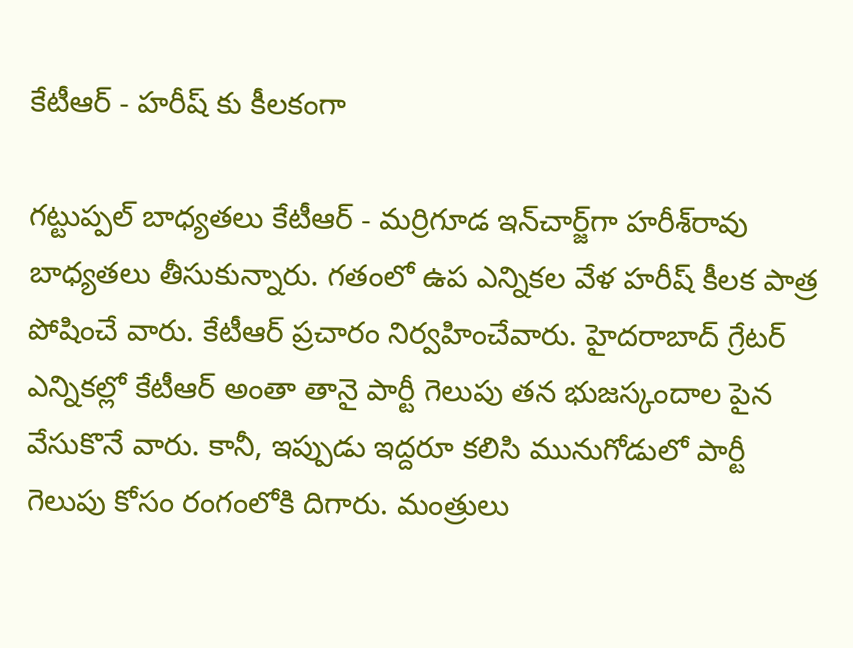కేటీఆర్ - హరీష్ కు కీలకంగా

గట్టుప్పల్‌ బాధ్యతలు కేటీఆర్ - మర్రిగూడ ఇన్‌చార్జ్‌గా హరీశ్‌రావు బాధ్యతలు తీసుకున్నారు. గతంలో ఉప ఎన్నికల వేళ హరీష్ కీలక పాత్ర పోషించే వారు. కేటీఆర్ ప్రచారం నిర్వహించేవారు. హైదరాబాద్ గ్రేటర్ ఎన్నికల్లో కేటీఆర్ అంతా తానై పార్టీ గెలుపు తన భుజస్కందాల పైన వేసుకొనే వారు. కానీ, ఇప్పుడు ఇద్దరూ కలిసి మునుగోడులో పార్టీ గెలుపు కోసం రంగంలోకి దిగారు. మంత్రులు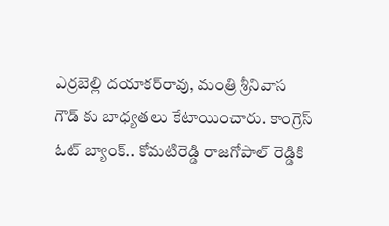ఎర్రబెల్లి దయాకర్‌రావు, మంత్రి శ్రీనివాస గౌడ్‌ కు బాధ్యతలు కేటాయించారు. కాంగ్రెస్ ఓట్ బ్యాంక్.. కోమటిరెడ్డి రాజగోపాల్ రెడ్డికి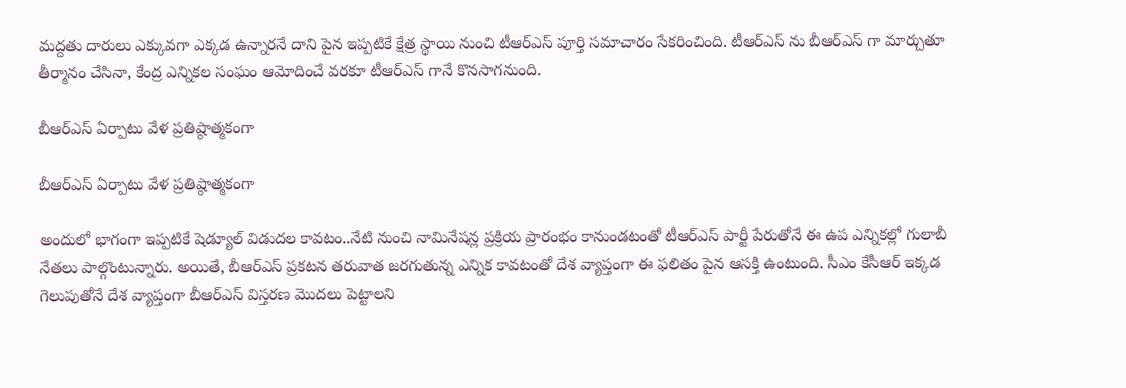మద్దతు దారులు ఎక్కువగా ఎక్కడ ఉన్నారనే దాని పైన ఇప్పటికే క్షేత్ర స్థాయి నుంచి టీఆర్ఎస్ పూర్తి సమాచారం సేకరించింది. టీఆర్ఎస్ ను బీఆర్ఎస్ గా మార్చుతూ తీర్మానం చేసినా, కేంద్ర ఎన్నికల సంఘం ఆమోదించే వరకూ టీఆర్ఎస్ గానే కొనసాగనుంది.

బీఆర్ఎస్ ఏర్పాటు వేళ ప్రతిష్ఠాత్మకంగా

బీఆర్ఎస్ ఏర్పాటు వేళ ప్రతిష్ఠాత్మకంగా

అందులో భాగంగా ఇప్పటికే షెడ్యూల్ విడుదల కావటం..నేటి నుంచి నామినేషన్ల ప్రక్రియ ప్రారంభం కానుండటంతో టీఆర్ఎస్ పార్టీ పేరుతోనే ఈ ఉప ఎన్నికల్లో గులాబీ నేతలు పాల్గొంటున్నారు. అయితే, బీఆర్ఎస్ ప్రకటన తరువాత జరగుతున్న ఎన్నిక కావటంతో దేశ వ్యాప్తంగా ఈ ఫలితం పైన ఆసక్తి ఉంటుంది. సీఎం కేసీఆర్ ఇక్కడ గెలుపుతోనే దేశ వ్యాప్తంగా బీఆర్ఎస్ విస్తరణ మొదలు పెట్టాలని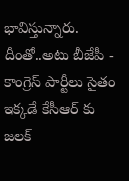భావిస్తున్నారు. దీంతో..అటు బీజేపీ - కాంగ్రెస్ పార్టీలు సైతం ఇక్కడే కేసీఆర్ కు జలక్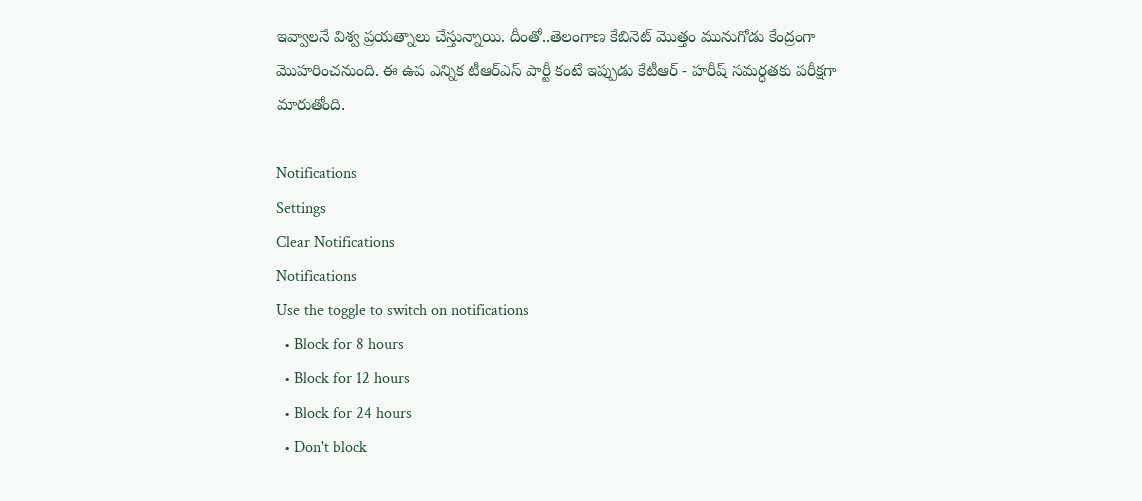ఇవ్వాలనే విశ్వ ప్రయత్నాలు చేస్తున్నాయి. దీంతో..తెలంగాణ కేబినెట్ మొత్తం మునుగోడు కేంద్రంగా మొహరించనుంది. ఈ ఉప ఎన్నిక టీఆర్ఎస్ పార్టీ కంటే ఇప్పుడు కేటీఆర్ - హరీష్ సమర్ధతకు పరీక్షగా మారుతోంది.

Notifications
Settings
Clear Notifications
Notifications
Use the toggle to switch on notifications
  • Block for 8 hours
  • Block for 12 hours
  • Block for 24 hours
  • Don't block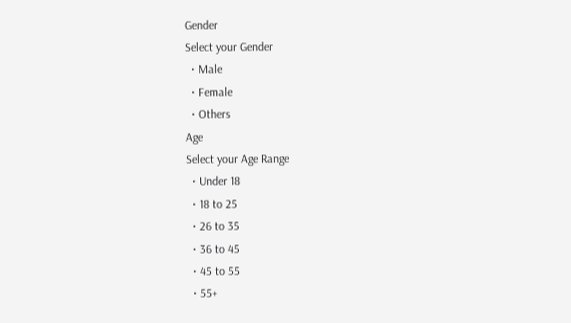Gender
Select your Gender
  • Male
  • Female
  • Others
Age
Select your Age Range
  • Under 18
  • 18 to 25
  • 26 to 35
  • 36 to 45
  • 45 to 55
  • 55+